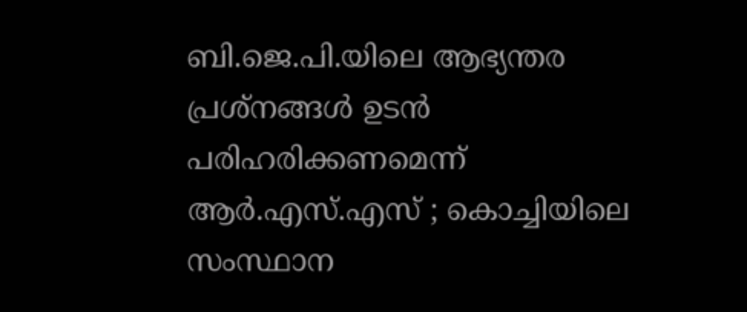ബി.ജെ.പി.യിലെ ആഭ്യന്തര പ്രശ്നങ്ങൾ ഉടന്‍ പരിഹരിക്കണമെന്ന് ആർ.എസ്.എസ് ; കൊച്ചിയിലെ സംസ്ഥാന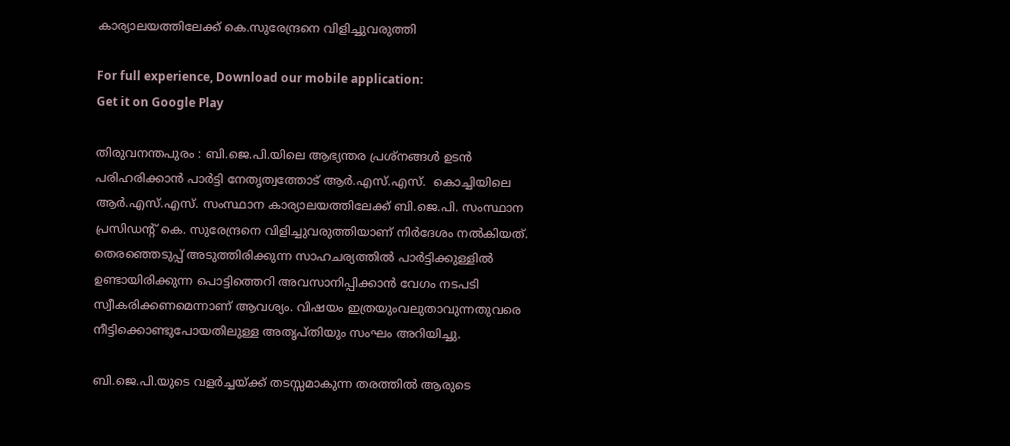കാര്യാലയത്തിലേക്ക് കെ.സുരേന്ദ്രനെ വിളിച്ചുവരുത്തി

For full experience, Download our mobile application:
Get it on Google Play

തിരുവനന്തപുരം : ബി.ജെ.പി.യിലെ ആഭ്യന്തര പ്രശ്നങ്ങൾ ഉടന്‍ പരിഹരിക്കാൻ പാർട്ടി നേതൃത്വത്തോട് ആർ.എസ്.എസ്.  കൊച്ചിയിലെ ആർ.എസ്.എസ്. സംസ്ഥാന കാര്യാലയത്തിലേക്ക് ബി.ജെ.പി. സംസ്ഥാന പ്രസിഡന്റ് കെ. സുരേന്ദ്രനെ വിളിച്ചുവരുത്തിയാണ് നിർദേശം നൽകിയത്. തെരഞ്ഞെടുപ്പ് അടുത്തിരിക്കുന്ന സാഹചര്യത്തിൽ പാർട്ടിക്കുള്ളിൽ ഉണ്ടായിരിക്കുന്ന പൊട്ടിത്തെറി അവസാനിപ്പിക്കാൻ വേഗം നടപടി സ്വീകരിക്കണമെന്നാണ് ആവശ്യം. വിഷയം ഇത്രയുംവലുതാവുന്നതുവരെ നീട്ടിക്കൊണ്ടുപോയതിലുള്ള അതൃപ്തിയും സംഘം അറിയിച്ചു.

ബി.ജെ.പി.യുടെ വളർച്ചയ്ക്ക് തടസ്സമാകുന്ന തരത്തിൽ ആരുടെ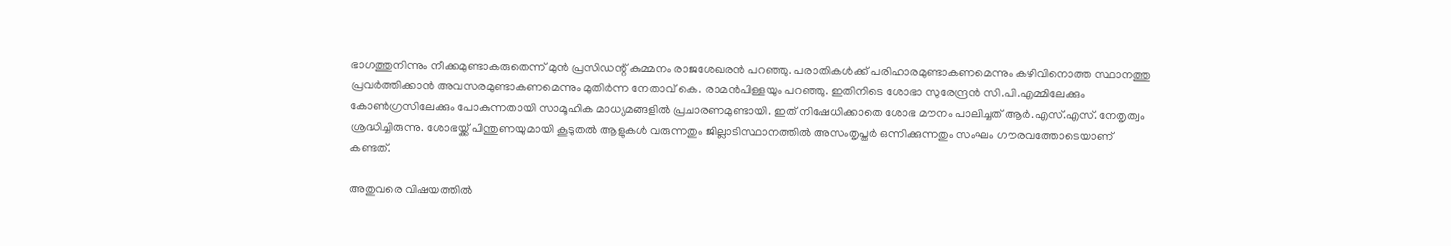ഭാഗത്തുനിന്നും നീക്കമുണ്ടാകരുതെന്ന്‌ മുൻ പ്രസിഡന്റ് കുമ്മനം രാജശേഖരൻ പറഞ്ഞു. പരാതികൾക്ക് പരിഹാരമുണ്ടാകണമെന്നും കഴിവിനൊത്ത സ്ഥാനത്തു പ്രവർത്തിക്കാൻ അവസരമുണ്ടാകണമെന്നും മുതിർന്ന നേതാവ് കെ. രാമൻപിള്ളയും പറഞ്ഞു. ഇതിനിടെ ശോഭാ സുരേന്ദ്രൻ സി.പി.എമ്മിലേക്കും കോൺഗ്രസിലേക്കും പോകുന്നതായി സാമൂഹിക മാധ്യമങ്ങളിൽ പ്രചാരണമുണ്ടായി. ഇത് നിഷേധിക്കാതെ ശോഭ മൗനം പാലിച്ചത് ആർ.എസ്.എസ്. നേതൃത്വം ശ്രദ്ധിച്ചിരുന്നു. ശോഭയ്ക്ക് പിന്തുണയുമായി കൂടുതൽ ആളുകൾ വരുന്നതും ജില്ലാടിസ്ഥാനത്തിൽ അസംതൃപ്തർ ഒന്നിക്കുന്നതും സംഘം ഗൗരവത്തോടെയാണ് കണ്ടത്.

അതുവരെ വിഷയത്തിൽ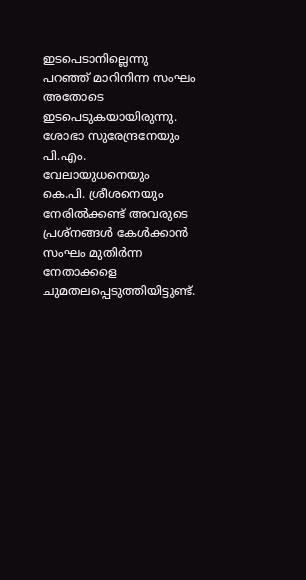ഇടപെടാനില്ലെന്നു പറഞ്ഞ് മാറിനിന്ന സംഘം അതോടെ ഇടപെടുകയായിരുന്നു. ശോഭാ സുരേന്ദ്രനേയും പി.എം. വേലായുധനെയും കെ.പി. ശ്രീശനെയും നേരിൽക്കണ്ട് അവരുടെ പ്രശ്നങ്ങൾ കേൾക്കാൻ സംഘം മുതിർന്ന നേതാക്കളെ ചുമതലപ്പെടുത്തിയിട്ടുണ്ട്.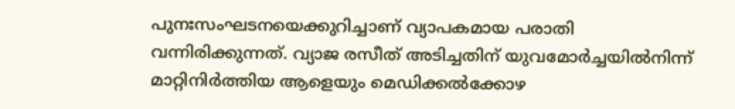പുനഃസംഘടനയെക്കുറിച്ചാണ് വ്യാപകമായ പരാതി വന്നിരിക്കുന്നത്. വ്യാജ രസീത് അടിച്ചതിന് യുവമോർച്ചയിൽനിന്ന് മാറ്റിനിർത്തിയ ആളെയും മെഡിക്കൽക്കോഴ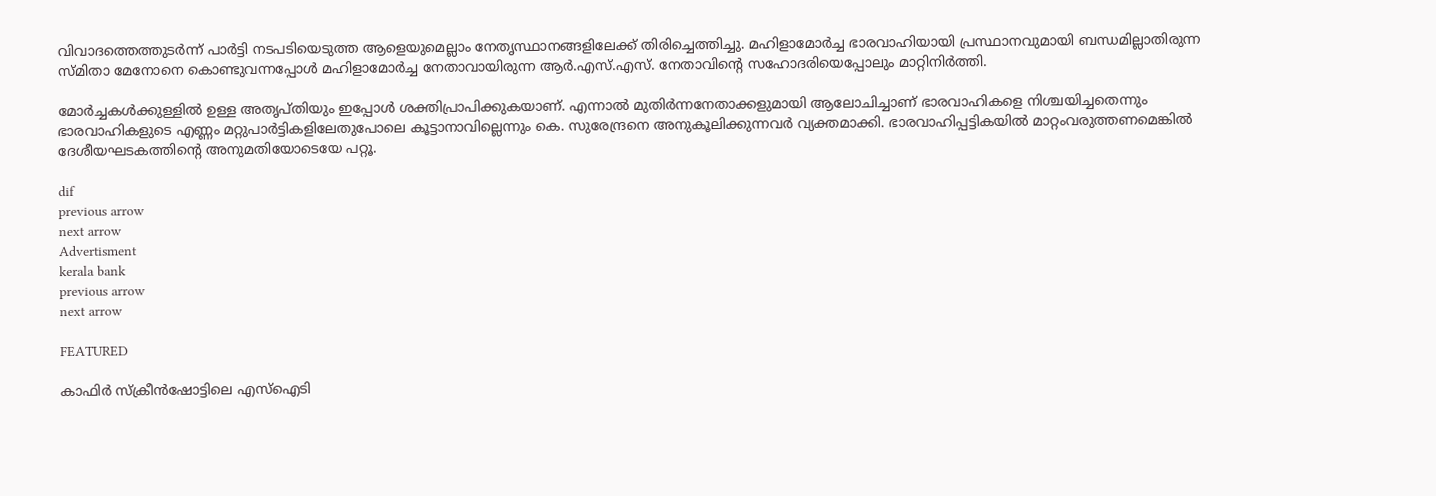വിവാദത്തെത്തുടർന്ന് പാർട്ടി നടപടിയെടുത്ത ആളെയുമെല്ലാം നേതൃസ്ഥാനങ്ങളിലേക്ക് തിരിച്ചെത്തിച്ചു. മഹിളാമോർച്ച ഭാരവാഹിയായി പ്രസ്ഥാനവുമായി ബന്ധമില്ലാതിരുന്ന സ്മിതാ മേനോനെ കൊണ്ടുവന്നപ്പോൾ മഹിളാമോർച്ച നേതാവായിരുന്ന ആർ.എസ്.എസ്. നേതാവിന്റെ സഹോദരിയെപ്പോലും മാറ്റിനിർത്തി.

മോർച്ചകൾക്കുള്ളിൽ ഉള്ള അതൃപ്തിയും ഇപ്പോൾ ശക്തിപ്രാപിക്കുകയാണ്. എന്നാൽ മുതിർന്നനേതാക്കളുമായി ആലോചിച്ചാണ് ഭാരവാഹികളെ നിശ്ചയിച്ചതെന്നും ഭാരവാഹികളുടെ എണ്ണം മറ്റുപാർട്ടികളിലേതുപോലെ കൂട്ടാനാവില്ലെന്നും കെ. സുരേന്ദ്രനെ അനുകൂലിക്കുന്നവർ വ്യക്തമാക്കി. ഭാരവാഹിപ്പട്ടികയിൽ മാറ്റംവരുത്തണമെങ്കിൽ ദേശീയഘടകത്തിന്റെ അനുമതിയോടെയേ പറ്റൂ.

dif
previous arrow
next arrow
Advertisment
kerala bank
previous arrow
next arrow

FEATURED

കാഫിർ സ്ക്രീൻഷോട്ടിലെ എസ്ഐടി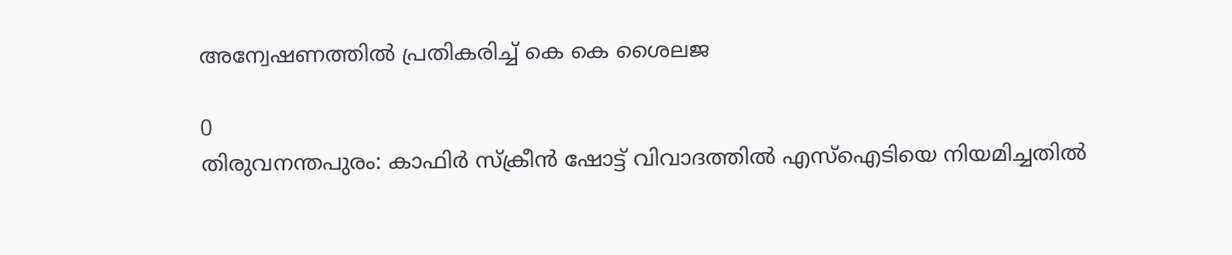അന്വേഷണത്തിൽ പ്രതികരിച്ച് കെ കെ ശൈലജ

0
തിരുവനന്തപുരം: കാഫിർ സ്ക്രീൻ ഷോട്ട് വിവാദത്തിൽ എസ്ഐടിയെ നിയമിച്ചതിൽ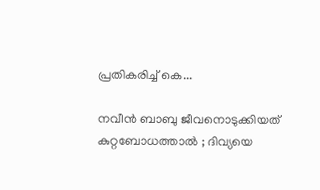പ്രതികരിച്ച് കെ...

നവീൻ ബാബു ജീവനൊടുക്കിയത് കുറ്റബോധത്താൽ ; ദിവ്യയെ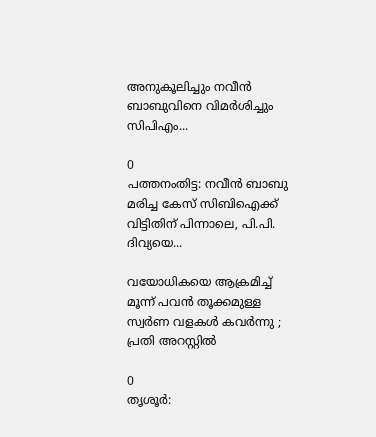അനുകൂലിച്ചും നവീൻ ബാബുവിനെ വിമർശിച്ചും സിപിഎം...

0
പത്തനംതിട്ട: നവീൻ ബാബു മരിച്ച കേസ് സിബിഐക്ക് വിട്ടിതിന് പിന്നാലെ, പി.പി. ദിവ്യയെ...

വയോധികയെ ആക്രമിച്ച് മൂന്ന് പവന്‍ തൂക്കമുള്ള സ്വര്‍ണ വളകള്‍ കവര്‍ന്നു ; പ്രതി അറസ്റ്റില്‍

0
തൃശൂര്‍: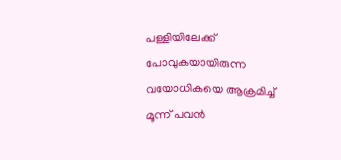പള്ളിയിലേക്ക് പോവുകയായിരുന്ന വയോധികയെ ആക്രമിച്ച് മൂന്ന് പവന്‍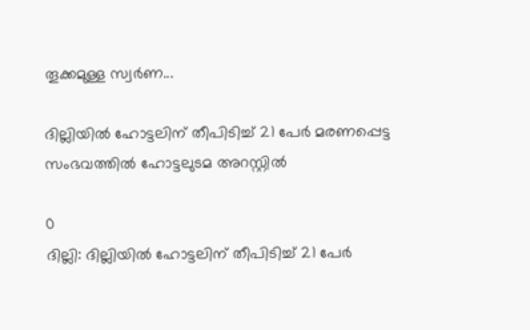തൂക്കമുള്ള സ്വര്‍ണ...

ദില്ലിയിൽ ഹോട്ടലിന് തീപിടിച്ച് 21 പേർ മരണപ്പെട്ട സംഭവത്തിൽ ഹോട്ടലുടമ അറസ്റ്റിൽ

0
ദില്ലി: ദില്ലിയിൽ ഹോട്ടലിന് തീപിടിച്ച് 21 പേർ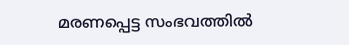മരണപ്പെട്ട സംഭവത്തിൽ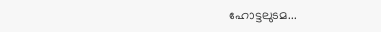ഹോട്ടലുടമ...